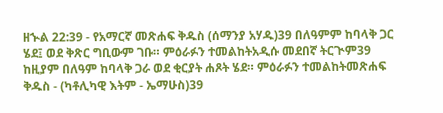ዘኍል 22:39 - የአማርኛ መጽሐፍ ቅዱስ (ሰማንያ አሃዱ)39 በለዓምም ከባላቅ ጋር ሄደ፤ ወደ ቅጽር ግቢውም ገቡ። ምዕራፉን ተመልከትአዲሱ መደበኛ ትርጒም39 ከዚያም በለዓም ከባላቅ ጋራ ወደ ቂርያት ሐጾት ሄደ። ምዕራፉን ተመልከትመጽሐፍ ቅዱስ - (ካቶሊካዊ እትም - ኤማሁስ)39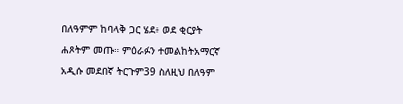በለዓምም ከባላቅ ጋር ሄደ፥ ወደ ቂርያት ሐጾትም መጡ። ምዕራፉን ተመልከትአማርኛ አዲሱ መደበኛ ትርጉም39 ስለዚህ በለዓም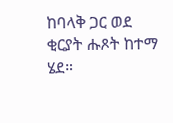ከባላቅ ጋር ወደ ቂርያት ሑጾት ከተማ ሄደ።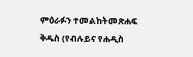ምዕራፉን ተመልከትመጽሐፍ ቅዱስ (የብሉይና የሐዲስ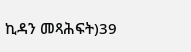ኪዳን መጻሕፍት)39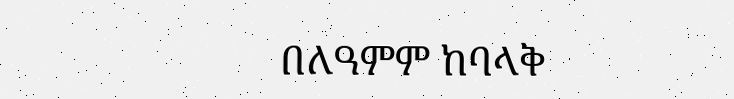በለዓምም ከባላቅ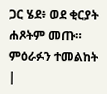ጋር ሄደ፥ ወደ ቂርያት ሐጾትም መጡ። ምዕራፉን ተመልከት |